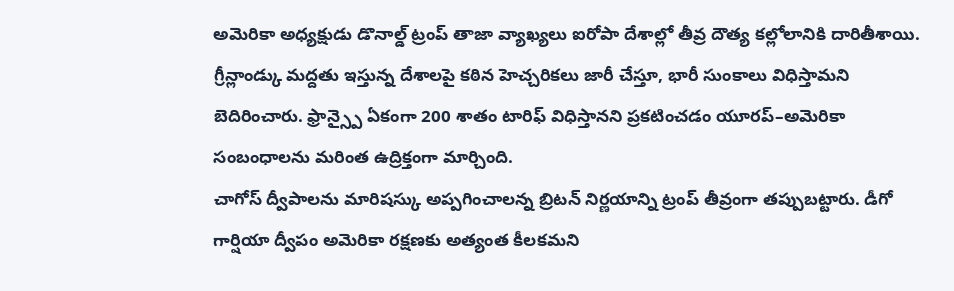అమెరికా అధ్యక్షుడు డొనాల్డ్ ట్రంప్ తాజా వ్యాఖ్యలు ఐరోపా దేశాల్లో తీవ్ర దౌత్య కల్లోలానికి దారితీశాయి. గ్రీన్లాండ్కు మద్దతు ఇస్తున్న దేశాలపై కఠిన హెచ్చరికలు జారీ చేస్తూ, భారీ సుంకాలు విధిస్తామని బెదిరించారు. ఫ్రాన్స్పై ఏకంగా 200 శాతం టారిఫ్ విధిస్తానని ప్రకటించడం యూరప్–అమెరికా సంబంధాలను మరింత ఉద్రిక్తంగా మార్చింది.
చాగోస్ ద్వీపాలను మారిషస్కు అప్పగించాలన్న బ్రిటన్ నిర్ణయాన్ని ట్రంప్ తీవ్రంగా తప్పుబట్టారు. డీగో గార్షియా ద్వీపం అమెరికా రక్షణకు అత్యంత కీలకమని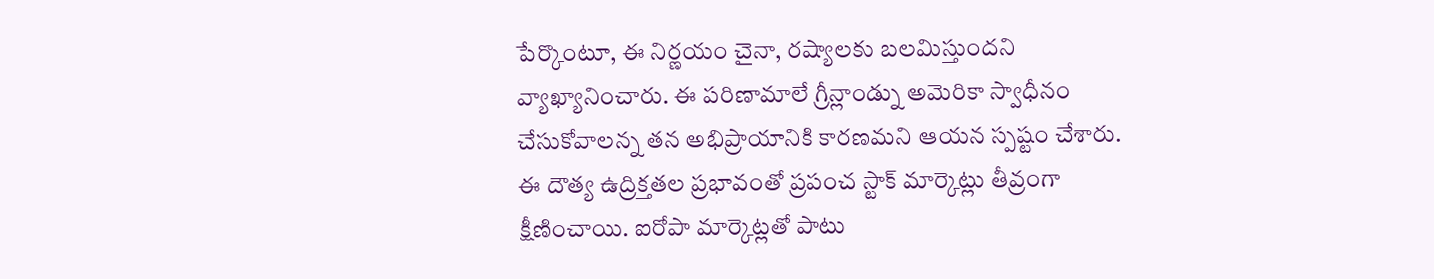పేర్కొంటూ, ఈ నిర్ణయం చైనా, రష్యాలకు బలమిస్తుందని వ్యాఖ్యానించారు. ఈ పరిణామాలే గ్రీన్లాండ్ను అమెరికా స్వాధీనం చేసుకోవాలన్న తన అభిప్రాయానికి కారణమని ఆయన స్పష్టం చేశారు.
ఈ దౌత్య ఉద్రిక్తతల ప్రభావంతో ప్రపంచ స్టాక్ మార్కెట్లు తీవ్రంగా క్షీణించాయి. ఐరోపా మార్కెట్లతో పాటు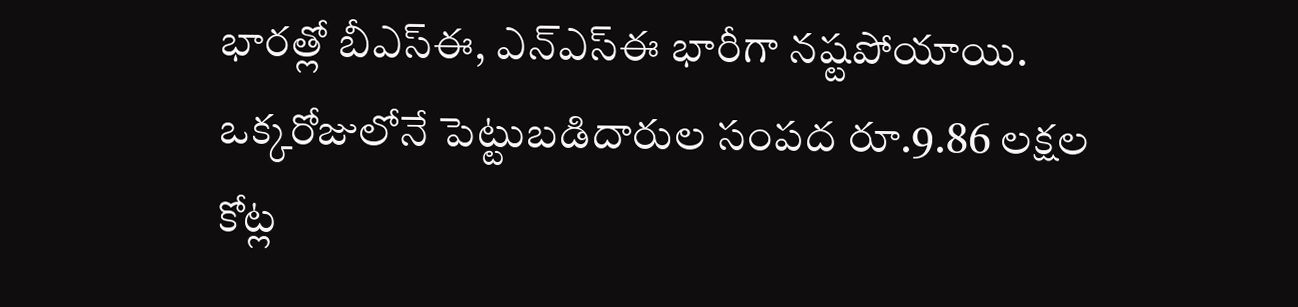భారత్లో బీఎస్ఈ, ఎన్ఎస్ఈ భారీగా నష్టపోయాయి. ఒక్కరోజులోనే పెట్టుబడిదారుల సంపద రూ.9.86 లక్షల కోట్ల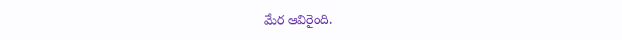మేర ఆవిరైంది.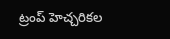ట్రంప్ హెచ్చరికల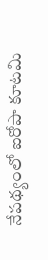నేపథ్యంలో ఐరోపా కూటమి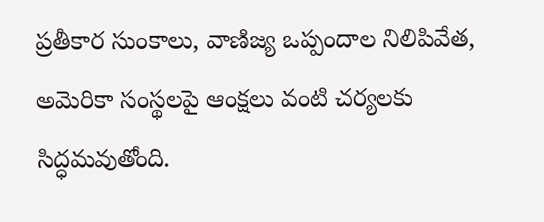ప్రతీకార సుంకాలు, వాణిజ్య ఒప్పందాల నిలిపివేత, అమెరికా సంస్థలపై ఆంక్షలు వంటి చర్యలకు సిద్ధమవుతోంది.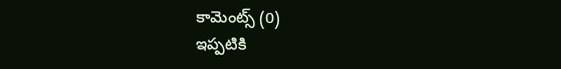కామెంట్స్ (0)
ఇప్పటికి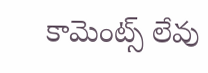కామెంట్స్ లేవు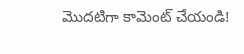మొదటిగా కామెంట్ చేయండి!